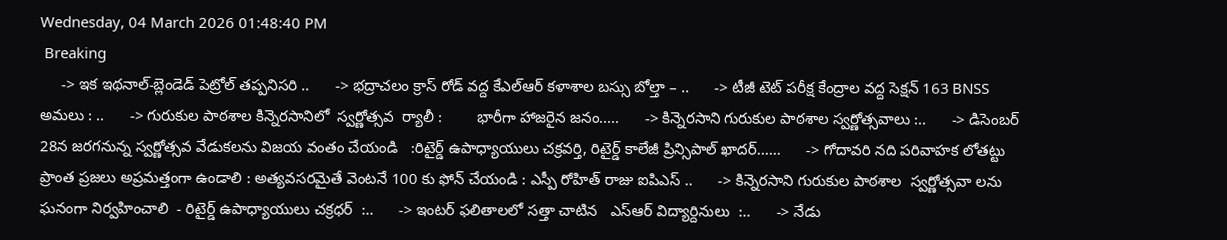Wednesday, 04 March 2026 01:48:40 PM
 Breaking
     -> ఇక ఇథనాల్-బ్లెండెడ్ పెట్రోల్ తప్పనిసరి ..      -> భద్రాచలం క్రాస్ రోడ్ వద్ద కేఎల్ఆర్ కళాశాల బస్సు బోల్తా – ..      -> టీజీ టెట్ పరీక్ష కేంద్రాల వద్ద సెక్షన్ 163 BNSS అమలు : ..      -> గురుకుల పాఠశాల కిన్నెరసానిలో  స్వర్ణోత్సవ  ర్యాలీ :        భారీగా హాజరైన జనం.....      -> కిన్నెరసాని గురుకుల పాఠశాల స్వర్ణోత్సవాలు :..      -> డిసెంబర్ 28న జరగనున్న స్వర్ణోత్సవ వేడుకలను విజయ వంతం చేయండి   :రిటైర్డ్ ఉపాధ్యాయులు చక్రవర్తి, రిటైర్డ్ కాలేజీ ప్రిన్సిపాల్ ఖాదర్......      -> గోదావరి నది పరివాహక లోతట్టు ప్రాంత ప్రజలు అప్రమత్తంగా ఉండాలి : అత్యవసరమైతే వెంటనే 100 కు ఫోన్ చేయండి : ఎస్పీ రోహిత్ రాజు ఐపిఎస్ ..      -> కిన్నెరసాని గురుకుల పాఠశాల  స్వర్ణోత్సవా లను ఘనంగా నిర్వహించాలి  - రిటైర్డ్ ఉపాధ్యాయులు చక్రధర్  :..      -> ఇంటర్ ఫలితాలలో సత్తా చాటిన   ఎస్ఆర్ విద్యార్దినులు  :..      -> నేడు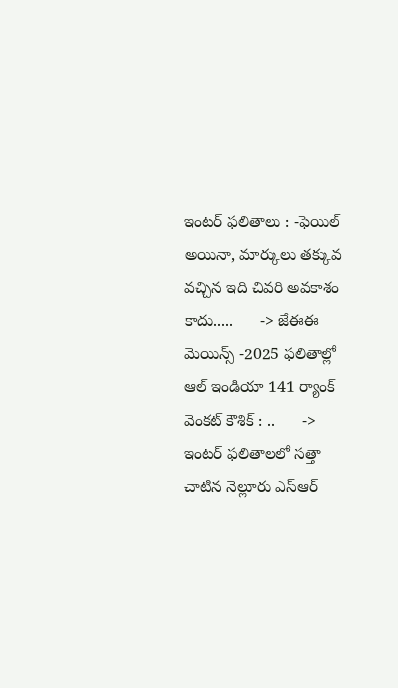ఇంటర్ ఫలితాలు : -ఫెయిల్ అయినా, మార్కులు తక్కువ వచ్చిన ఇది చివరి అవకాశం కాదు.....      -> జేఈఈ మెయిన్స్ -2025 ఫలితాల్లో  ఆల్ ఇండియా 141 ర్యాంక్  వెంకట్ కౌశిక్ : ..      -> ఇంటర్ ఫలితాలలో సత్తా చాటిన నెల్లూరు ఎస్ఆర్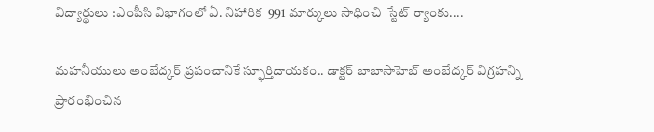విద్యార్థులు :ఎంపీసి విభాగంలో ఏ. నిహారిక  991 మార్కులు సాధించి  స్టేట్ ర్యాంకు....

మహనీయులు అంబేద్కర్ ప్రపంచానికే స్ఫూర్తిదాయకం.. డాక్టర్ బాబాసాహెబ్ అంబేద్కర్ విగ్రహన్ని ప్రారంభించిన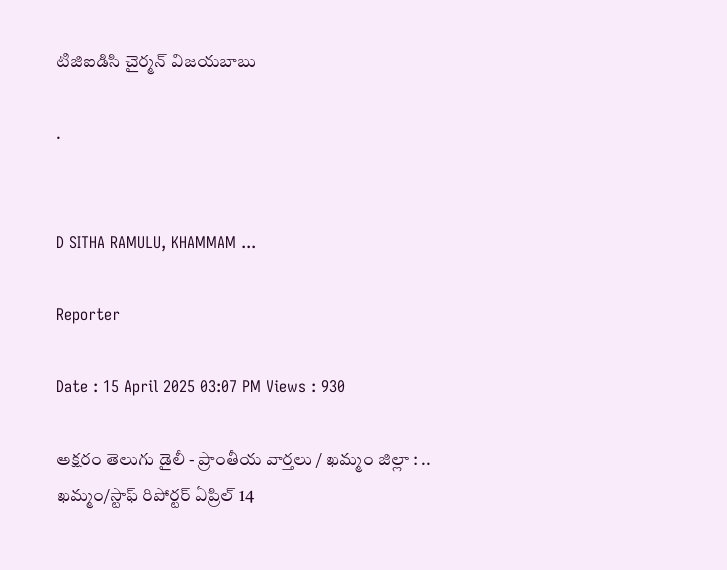టిజిఐడిసి చైర్మన్ విజయబాబు

.


D SITHA RAMULU, KHAMMAM ...

Reporter

Date : 15 April 2025 03:07 PM Views : 930

అక్షరం తెలుగు డైలీ - ప్రాంతీయ వార్తలు / ఖమ్మం జిల్లా : .. ఖమ్మం/స్టాఫ్ రిపోర్టర్ ఏప్రిల్ 14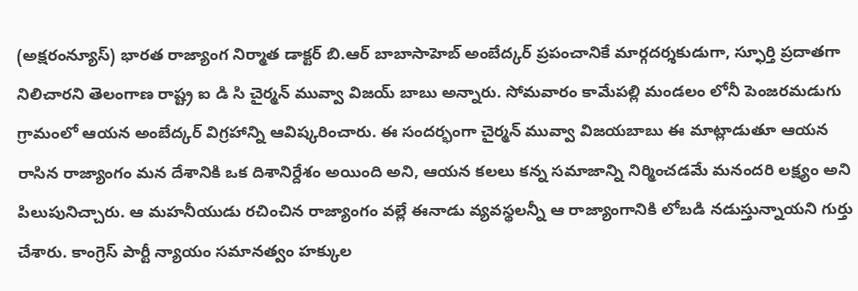(అక్షరంన్యూస్) భారత రాజ్యాంగ నిర్మాత డాక్టర్ బి.ఆర్ బాబాసాహెబ్ అంబేద్కర్ ప్రపంచానికే మార్గదర్శకుడుగా, స్ఫూర్తి ప్రదాతగా నిలిచారని తెలంగాణ రాష్ట్ర ఐ డి సి చైర్మన్ మువ్వా విజయ్ బాబు అన్నారు. సోమవారం కామేపల్లి మండలం లోనీ పెంజరమడుగు గ్రామంలో ఆయన అంబేద్కర్ విగ్రహాన్ని ఆవిష్కరించారు. ఈ సందర్భంగా చైర్మన్ మువ్వా విజయబాబు ఈ మాట్లాడుతూ ఆయన రాసిన రాజ్యాంగం మన దేశానికి ఒక దిశానిర్దేశం అయింది అని, ఆయన కలలు కన్న సమాజాన్ని నిర్మించడమే మనందరి లక్ష్యం అని పిలుపునిచ్చారు. ఆ మహనీయుడు రచించిన రాజ్యాంగం వల్లే ఈనాడు వ్యవస్థలన్నీ ఆ రాజ్యాంగానికి లోబడి నడుస్తున్నాయని గుర్తు చేశారు. కాంగ్రెస్ పార్టీ న్యాయం సమానత్వం హక్కుల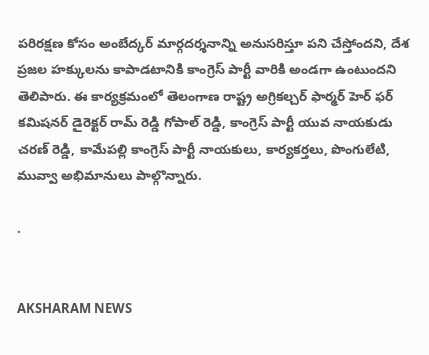పరిరక్షణ కోసం అంబేద్కర్ మార్గదర్శనాన్ని అనుసరిస్తూ పని చేస్తోందని, దేశ ప్రజల హక్కులను కాపాడటానికి కాంగ్రెస్ పార్టీ వారికి అండగా ఉంటుందని తెలిపారు. ఈ కార్యక్రమంలో తెలంగాణ రాష్ట్ర అగ్రికల్చర్ ఫార్మర్ హెర్ ఫర్ కమిషనర్ డైరెక్టర్ రామ్ రెడ్డి గోపాల్ రెడ్డి, కాంగ్రెస్ పార్టీ యువ నాయకుడు చరణ్ రెడ్డి, కామేపల్లి కాంగ్రెస్ పార్టీ నాయకులు, కార్యకర్తలు, పొంగులేటి, మువ్వా అభిమానులు పాల్గొన్నారు.

.


AKSHARAM NEWS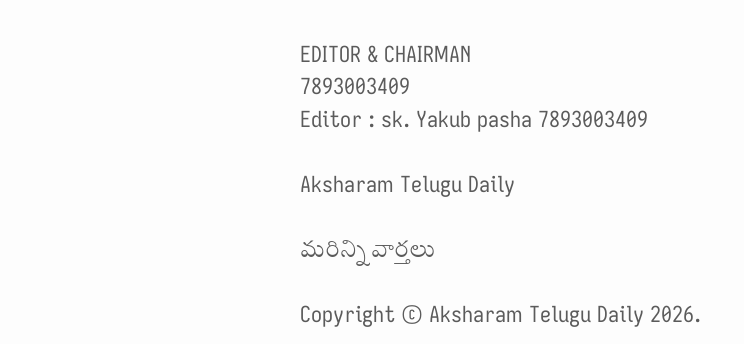EDITOR & CHAIRMAN
7893003409
Editor : sk. Yakub pasha 7893003409

Aksharam Telugu Daily

మరిన్ని వార్తలు

Copyright © Aksharam Telugu Daily 2026.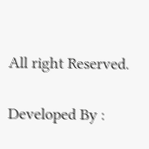All right Reserved.

Developed By :